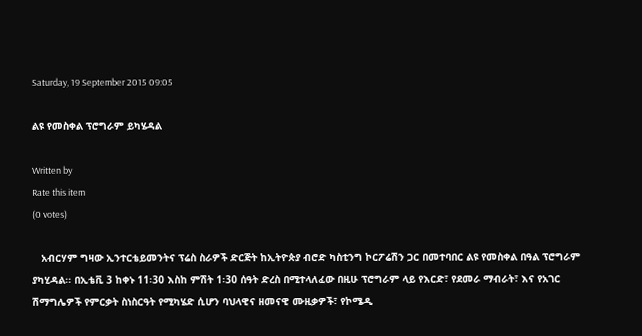Saturday, 19 September 2015 09:05

ልዩ የመስቀል ፕሮግራም ይካሄዳል

Written by
Rate this item
(0 votes)

   አብርሃም ግዛው ኢንተርቴይመንትና ፕሬስ ስራዎች ድርጅት ከኢትዮጵያ ብሮድ ካስቲንግ ኮርፖሬሽን ጋር በመተባበር ልዩ የመስቀል በዓል ፕሮግራም ያካሂዳል፡፡ በኢቴቪ 3 ከቀኑ 11፡30 እስከ ምሽት 1፡30 ሰዓት ድረስ በሚተላለፈው በዚሁ ፕሮግራም ላይ የእርድ፣ የደመራ ማብራት፣ እና የአገር ሽማግሌዎች የምርቃት ስነስርዓት የሚካሄድ ሲሆን ባህላዊና ዘመናዊ ሙዚቃዎች፣ የኮሜዲ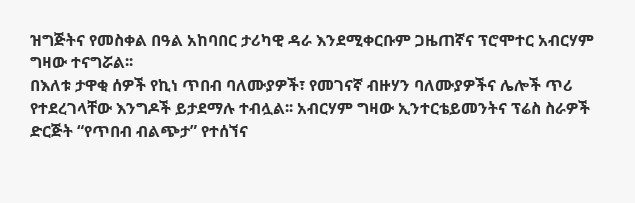ዝግጅትና የመስቀል በዓል አከባበር ታሪካዊ ዳራ እንደሚቀርቡም ጋዜጠኛና ፕሮሞተር አብርሃም ግዛው ተናግሯል፡፡
በእለቱ ታዋቂ ሰዎች የኪነ ጥበብ ባለሙያዎች፣ የመገናኛ ብዙሃን ባለሙያዎችና ሌሎች ጥሪ የተደረገላቸው እንግዶች ይታደማሉ ተብሏል፡፡ አብርሃም ግዛው ኢንተርቴይመንትና ፕሬስ ስራዎች ድርጅት “የጥበብ ብልጭታ” የተሰኘና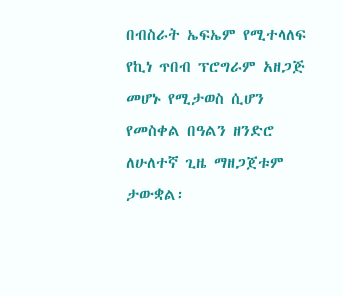በብስራት ኤፍኤም የሚተላለፍ የኪነ ጥበብ ፕሮግራም አዘጋጅ መሆኑ የሚታወስ ሲሆን የመስቀል በዓልን ዘንድሮ ለሁለተኛ ጊዜ ማዘጋጀቱም ታውቋል፡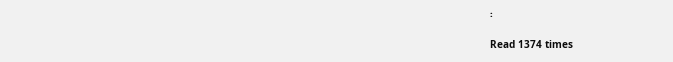፡

Read 1374 times